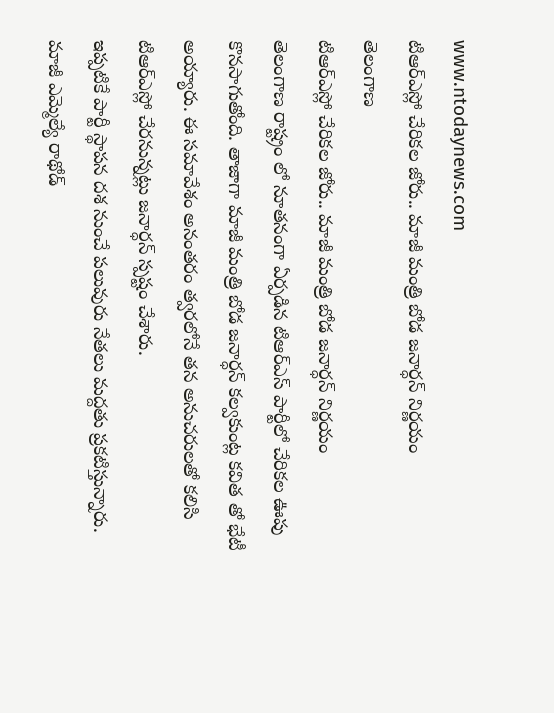www.ntodaynews.com
టిఆర్ఎస్లో చేరికల జోరు.. మాజీ మంత్రి బోడ జనార్ధన్ నిర్ణయం
తెలంగాణ
టిఆర్ఎస్లో చేరికల జోరు.. మాజీ మంత్రి బోడ జనార్ధన్ నిర్ణయం
తెలంగాణ రాష్ట్రం లో నూతనంగా ఏర్పడిన టిఆర్ఎస్ పార్టీలో చేరికల ఊపు కొనసాగుతోంది. తాజాగా మాజీ మంత్రి బోడ జనార్ధన్ కల్వకుంట్ల కవిత తో భేటీ అయ్యారు. ఈ సమావేశం అనంతరం త్వరలోనే తన అనుచరులతో కలిసి టిఆర్ఎస్లో చేరనున్నట్లు జనార్ధన్ స్పష్టం చేశారు.
ఇప్పటికే పార్టీ స్థాపన దశ నుంచే పలువురు నేతలు మద్దతు ప్రకటిస్తున్నారు. మాజీ ఎమ్మెల్యే రాథోడ్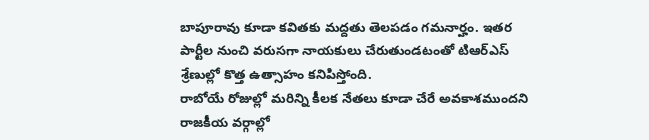బాపూరావు కూడా కవితకు మద్దతు తెలపడం గమనార్హం. ఇతర పార్టీల నుంచి వరుసగా నాయకులు చేరుతుండటంతో టిఆర్ఎస్ శ్రేణుల్లో కొత్త ఉత్సాహం కనిపిస్తోంది.
రాబోయే రోజుల్లో మరిన్ని కీలక నేతలు కూడా చేరే అవకాశముందని రాజకీయ వర్గాల్లో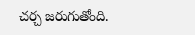చర్చ జరుగుతోంది.